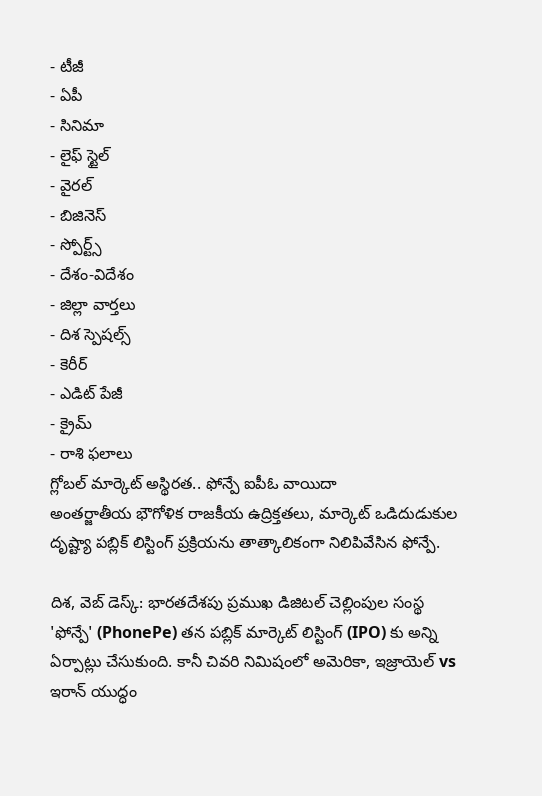- టీజీ
- ఏపీ
- సినిమా
- లైఫ్ స్టైల్
- వైరల్
- బిజినెస్
- స్పోర్ట్స్
- దేశం-విదేశం
- జిల్లా వార్తలు
- దిశ స్పెషల్స్
- కెరీర్
- ఎడిట్ పేజీ
- క్రైమ్
- రాశి ఫలాలు
గ్లోబల్ మార్కెట్ అస్థిరత.. ఫోన్పే ఐపీఓ వాయిదా
అంతర్జాతీయ భౌగోళిక రాజకీయ ఉద్రిక్తతలు, మార్కెట్ ఒడిదుడుకుల దృష్ట్యా పబ్లిక్ లిస్టింగ్ ప్రక్రియను తాత్కాలికంగా నిలిపివేసిన ఫోన్పే.

దిశ, వెబ్ డెస్క్: భారతదేశపు ప్రముఖ డిజిటల్ చెల్లింపుల సంస్థ 'ఫోన్పే' (PhonePe) తన పబ్లిక్ మార్కెట్ లిస్టింగ్ (IPO) కు అన్ని ఏర్పాట్లు చేసుకుంది. కానీ చివరి నిమిషంలో అమెరికా, ఇజ్రాయెల్ vs ఇరాన్ యుద్ధం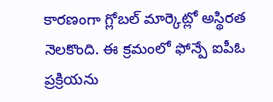కారణంగా గ్లోబల్ మార్కెట్లో అస్థిరత నెలకొంది. ఈ క్రమంలో ఫోన్పే ఐపీఓ ప్రక్రియను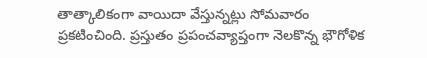తాత్కాలికంగా వాయిదా వేస్తున్నట్లు సోమవారం ప్రకటించింది. ప్రస్తుతం ప్రపంచవ్యాప్తంగా నెలకొన్న భౌగోళిక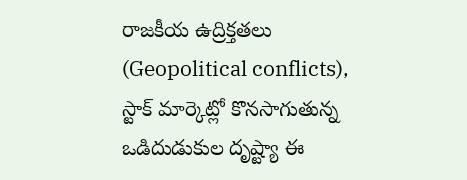రాజకీయ ఉద్రిక్తతలు (Geopolitical conflicts), స్టాక్ మార్కెట్లో కొనసాగుతున్న ఒడిదుడుకుల దృష్ట్యా ఈ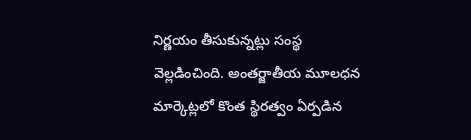నిర్ణయం తీసుకున్నట్లు సంస్థ వెల్లడించింది. అంతర్జాతీయ మూలధన మార్కెట్లలో కొంత స్థిరత్వం ఏర్పడిన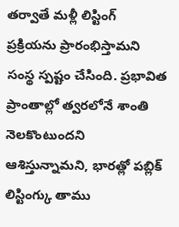తర్వాతే మళ్లీ లిస్టింగ్ ప్రక్రియను ప్రారంభిస్తామని సంస్థ స్పష్టం చేసింది. ప్రభావిత ప్రాంతాల్లో త్వరలోనే శాంతి నెలకొంటుందని ఆశిస్తున్నామని, భారత్లో పబ్లిక్ లిస్టింగ్కు తాము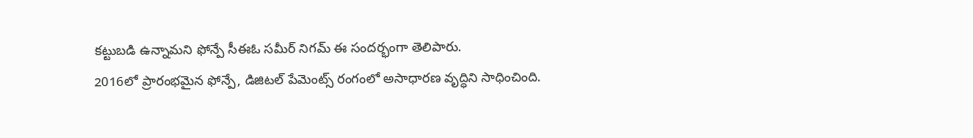కట్టుబడి ఉన్నామని ఫోన్పే సీఈఓ సమీర్ నిగమ్ ఈ సందర్భంగా తెలిపారు.
2016లో ప్రారంభమైన ఫోన్పే, డిజిటల్ పేమెంట్స్ రంగంలో అసాధారణ వృద్ధిని సాధించింది.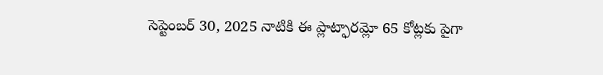సెప్టెంబర్ 30, 2025 నాటికి ఈ ప్లాట్ఫారమ్లో 65 కోట్లకు పైగా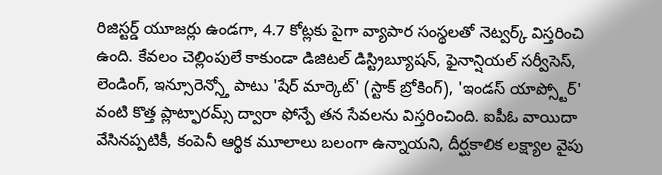రిజిస్టర్డ్ యూజర్లు ఉండగా, 4.7 కోట్లకు పైగా వ్యాపార సంస్థలతో నెట్వర్క్ విస్తరించి ఉంది. కేవలం చెల్లింపులే కాకుండా డిజిటల్ డిస్ట్రిబ్యూషన్, ఫైనాన్షియల్ సర్వీసెస్, లెండింగ్, ఇన్సూరెన్స్తో పాటు 'షేర్ మార్కెట్' (స్టాక్ బ్రోకింగ్), 'ఇండస్ యాప్స్టోర్' వంటి కొత్త ప్లాట్ఫారమ్స్ ద్వారా ఫోన్పే తన సేవలను విస్తరించింది. ఐపీఓ వాయిదా వేసినప్పటికీ, కంపెనీ ఆర్థిక మూలాలు బలంగా ఉన్నాయని, దీర్ఘకాలిక లక్ష్యాల వైపు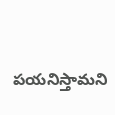పయనిస్తామని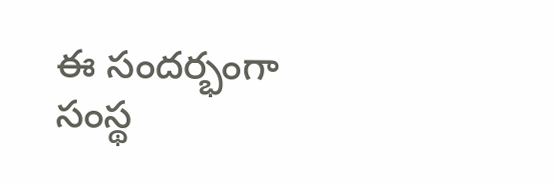ఈ సందర్భంగా సంస్థ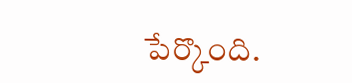పేర్కొంది.